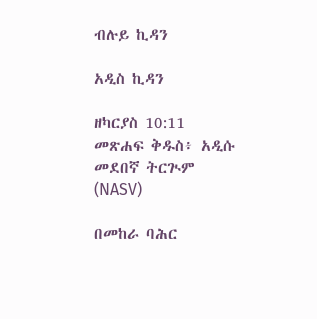ብሉይ ኪዳን

አዲስ ኪዳን

ዘካርያስ 10:11 መጽሐፍ ቅዱስ፥ አዲሱ መደበኛ ትርጒም (NASV)

በመከራ ባሕር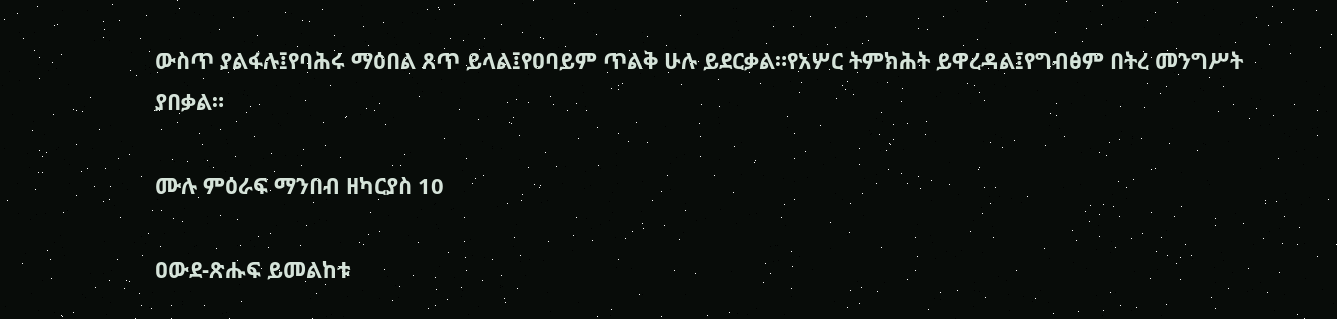ውስጥ ያልፋሉ፤የባሕሩ ማዕበል ጸጥ ይላል፤የዐባይም ጥልቅ ሁሉ ይደርቃል።የአሦር ትምክሕት ይዋረዳል፤የግብፅም በትረ መንግሥት ያበቃል።

ሙሉ ምዕራፍ ማንበብ ዘካርያስ 10

ዐውደ-ጽሑፍ ይመልከቱ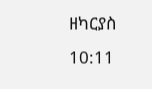ዘካርያስ 10:11